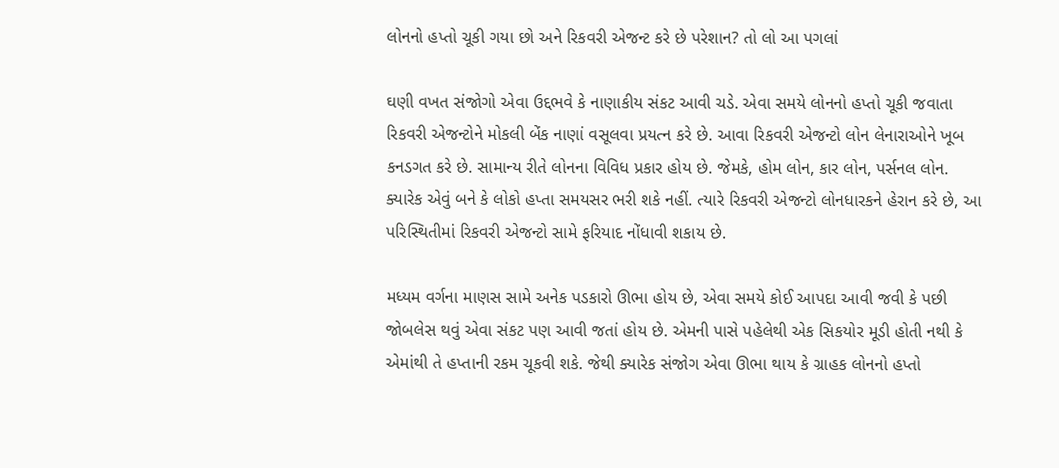લોનનો હપ્તો ચૂકી ગયા છો અને રિકવરી એજન્ટ કરે છે પરેશાન? તો લો આ પગલાં

ઘણી વખત સંજોગો એવા ઉદ્દભવે કે નાણાકીય સંકટ આવી ચડે. એવા સમયે લોનનો હપ્તો ચૂકી જવાતા રિકવરી એજન્ટોને મોકલી બેંક નાણાં વસૂલવા પ્રયત્ન કરે છે. આવા રિકવરી એજન્ટો લોન લેનારાઓને ખૂબ કનડગત કરે છે. સામાન્ય રીતે લોનના વિવિધ પ્રકાર હોય છે. જેમકે, હોમ લોન, કાર લોન, પર્સનલ લોન. ક્યારેક એવું બને કે લોકો હપ્તા સમયસર ભરી શકે નહીં. ત્યારે રિકવરી એજન્ટો લોનધારકને હેરાન કરે છે, આ પરિસ્થિતીમાં રિકવરી એજન્ટો સામે ફરિયાદ નોંધાવી શકાય છે.

મધ્યમ વર્ગના માણસ સામે અનેક પડકારો ઊભા હોય છે, એવા સમયે કોઈ આપદા આવી જવી કે પછી જોબલેસ થવું એવા સંકટ પણ આવી જતાં હોય છે. એમની પાસે પહેલેથી એક સિકયોર મૂડી હોતી નથી કે એમાંથી તે હપ્તાની રકમ ચૂકવી શકે. જેથી ક્યારેક સંજોગ એવા ઊભા થાય કે ગ્રાહક લોનનો હપ્તો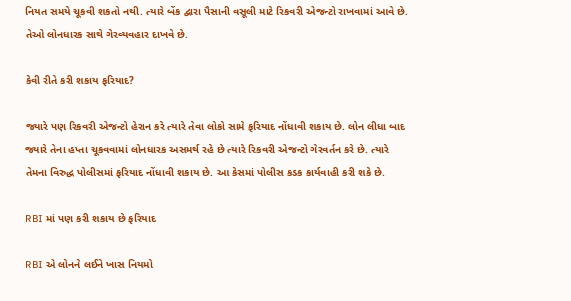નિયત સમયે ચૂકવી શકતો નથી. ત્યારે બેંક દ્વારા પૈસાની વસૂલી માટે રિકવરી એજન્ટો રાખવામાં આવે છે. તેઓ લોનધારક સાથે ગેરવ્યવહાર દાખવે છે.

કેવી રીતે કરી શકાય ફરિયાદ?

જ્યારે પણ રિકવરી એજન્ટો હેરાન કરે ત્યારે તેવા લોકો સામે ફરિયાદ નોંધાવી શકાય છે. લોન લીધા બાદ જ્યારે તેના હપ્તા ચૂકવવામાં લોનધારક અસમર્થ રહે છે ત્યારે રિકવરી એજન્ટો ગેરવર્તન કરે છે. ત્યારે તેમના વિરુદ્ધ પોલીસમાં ફરિયાદ નોંધાવી શકાય છે. આ કેસમાં પોલીસ કડક કાર્યવાહી કરી શકે છે.

RBI માં પણ કરી શકાય છે ફરિયાદ

RBI એ લોનને લઈને ખાસ નિયમો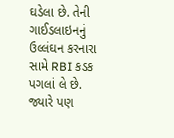ઘડેલા છે. તેની ગાઈડલાઇનનું ઉલ્લંઘન કરનારા સામે RBI કડક પગલાં લે છે. જ્યારે પણ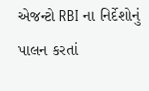એજન્ટો RBI ના નિર્દેશોનું પાલન કરતાં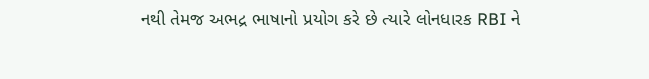નથી તેમજ અભદ્ર ભાષાનો પ્રયોગ કરે છે ત્યારે લોનધારક RBI ને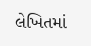લેખિતમાં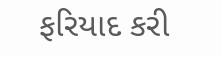ફરિયાદ કરી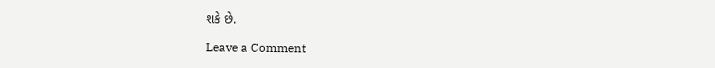શકે છે.

Leave a Comment